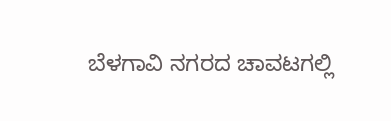ಬೆಳಗಾವಿ ನಗರದ ಚಾವಟಗಲ್ಲಿ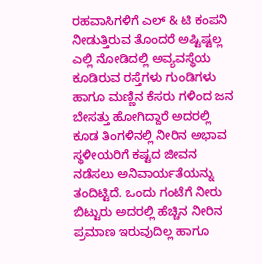ರಹವಾಸಿಗಳಿಗೆ ಎಲ್ & ಟಿ ಕಂಪನಿ ನೀಡುತ್ತಿರುವ ತೊಂದರೆ ಅಷ್ಟಿಷ್ಟಲ್ಲ ಎಲ್ಲಿ ನೋಡಿದಲ್ಲಿ ಅವ್ಯವಸ್ಥೆಯ ಕೂಡಿರುವ ರಸ್ತೆಗಳು ಗುಂಡಿಗಳು ಹಾಗೂ ಮಣ್ಣಿನ ಕೆಸರು ಗಳಿಂದ ಜನ ಬೇಸತ್ತು ಹೋಗಿದ್ದಾರೆ ಅದರಲ್ಲಿ ಕೂಡ ತಿಂಗಳಿನಲ್ಲಿ ನೀರಿನ ಅಭಾವ ಸ್ಥಳೀಯರಿಗೆ ಕಷ್ಟದ ಜೀವನ ನಡೆಸಲು ಅನಿವಾರ್ಯತೆಯನ್ನು ತಂದಿಟ್ಟಿದೆ. ಒಂದು ಗಂಟೆಗೆ ನೀರು ಬಿಟ್ಟುರು ಅದರಲ್ಲಿ ಹೆಚ್ಚಿನ ನೀರಿನ ಪ್ರಮಾಣ ಇರುವುದಿಲ್ಲ ಹಾಗೂ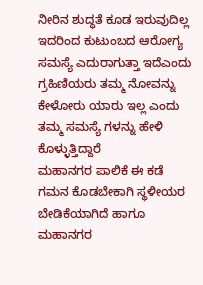ನೀರಿನ ಶುದ್ಧತೆ ಕೂಡ ಇರುವುದಿಲ್ಲ ಇದರಿಂದ ಕುಟುಂಬದ ಆರೋಗ್ಯ ಸಮಸ್ಯೆ ಎದುರಾಗುತ್ತಾ ಇದೆಎಂದು ಗ್ರಹಿಣಿಯರು ತಮ್ಮ ನೋವನ್ನು ಕೇಳೋರು ಯಾರು ಇಲ್ಲ ಎಂದು ತಮ್ಮ ಸಮಸ್ಯೆ ಗಳನ್ನು ಹೇಳಿ ಕೊಳ್ಳುತ್ತಿದ್ದಾರೆ
ಮಹಾನಗರ ಪಾಲಿಕೆ ಈ ಕಡೆ ಗಮನ ಕೊಡಬೇಕಾಗಿ ಸ್ಥಳೀಯರ ಬೇಡಿಕೆಯಾಗಿದೆ ಹಾಗೂ ಮಹಾನಗರ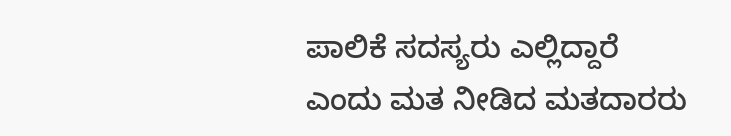ಪಾಲಿಕೆ ಸದಸ್ಯರು ಎಲ್ಲಿದ್ದಾರೆ ಎಂದು ಮತ ನೀಡಿದ ಮತದಾರರು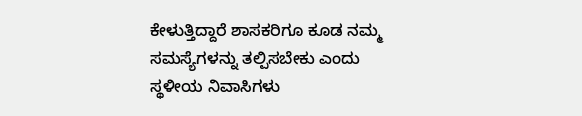ಕೇಳುತ್ತಿದ್ದಾರೆ ಶಾಸಕರಿಗೂ ಕೂಡ ನಮ್ಮ ಸಮಸ್ಯೆಗಳನ್ನು ತಲ್ಪಿಸಬೇಕು ಎಂದು ಸ್ಥಳೀಯ ನಿವಾಸಿಗಳು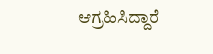ಆಗ್ರಹಿಸಿದ್ದಾರೆ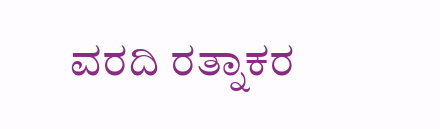ವರದಿ ರತ್ನಾಕರ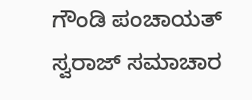ಗೌಂಡಿ ಪಂಚಾಯತ್ ಸ್ವರಾಜ್ ಸಮಾಚಾರ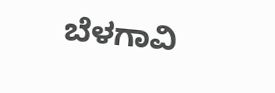ಬೆಳಗಾವಿ